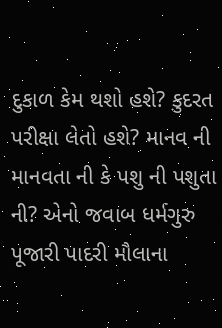દુકાળ કેમ થશો હશે? કુદરત પરીક્ષા લેતો હશે? માનવ ની માનવતા ની કે પશુ ની પશુતા ની? એનો જવાબ ધર્મગુરુ પૂજારી પાદરી મૌલાના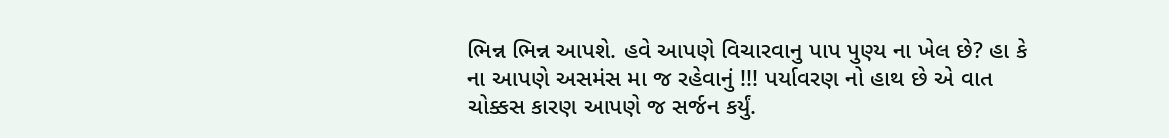ભિન્ન ભિન્ન આપશે. હવે આપણે વિચારવાનુ પાપ પુણ્ય ના ખેલ છે? હા કે ના આપણે અસમંસ મા જ રહેવાનું !!! પર્યાવરણ નો હાથ છે એ વાત ચોક્કસ કારણ આપણે જ સર્જન કર્યું.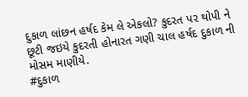દુકાળ લાંછન હર્ષદ કેમ લે એકલો? કુદરત પર થોપી ને છૂટી જઇયે કુદરતી હોનારત ગણી ચાલ હર્ષદ દુકાળ ની મોસમ માણીયે.
#દુકાળ